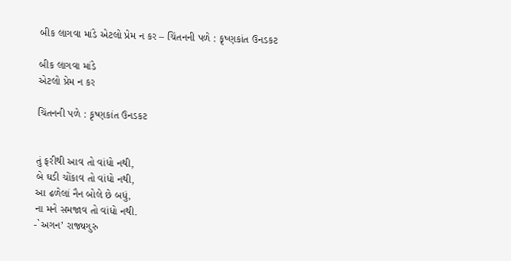બીક લાગવા માંડે એટલો પ્રેમ ન કર – ચિંતનની પળે : કૃષ્ણકાંત ઉનડકટ

બીક લાગવા માંડે
એટલો પ્રેમ ન કર

ચિંતનની પળે : કૃષ્ણકાંત ઉનડકટ


તું ફરીથી આવ તો વાંધો નથી,
બે ઘડી ચોંકાવ તો વાંધો નથી,
આ ઢળેલાં નૈન બોલે છે બધું,
ના મને સમજાવ તો વાંધો નથી.
-`અગન’ રાજ્યગુરુ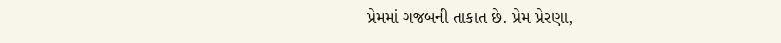પ્રેમમાં ગજબની તાકાત છે. પ્રેમ પ્રેરણા,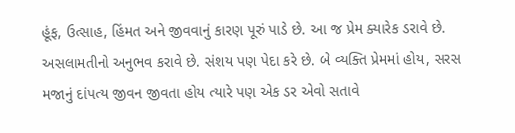હૂંફ, ઉત્સાહ, હિંમત અને જીવવાનું કારણ પૂરું પાડે છે. આ જ પ્રેમ ક્યારેક ડરાવે છે. અસલામતીનો અનુભવ કરાવે છે. સંશય પણ પેદા કરે છે. બે વ્યક્તિ પ્રેમમાં હોય, સરસ મજાનું દાંપત્ય જીવન જીવતા હોય ત્યારે પણ એક ડર એવો સતાવે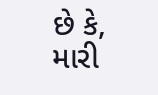છે કે, મારી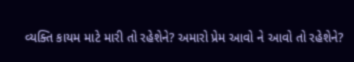વ્યક્તિ કાયમ માટે મારી તો રહેશેને? અમારો પ્રેમ આવો ને આવો તો રહેશેને?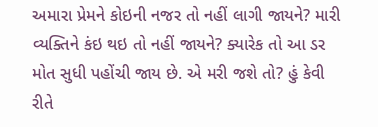અમારા પ્રેમને કોઇની નજર તો નહીં લાગી જાયને? મારી વ્યક્તિને કંઇ થઇ તો નહીં જાયને? ક્યારેક તો આ ડર મોત સુધી પહોંચી જાય છે. એ મરી જશે તો? હું કેવી રીતે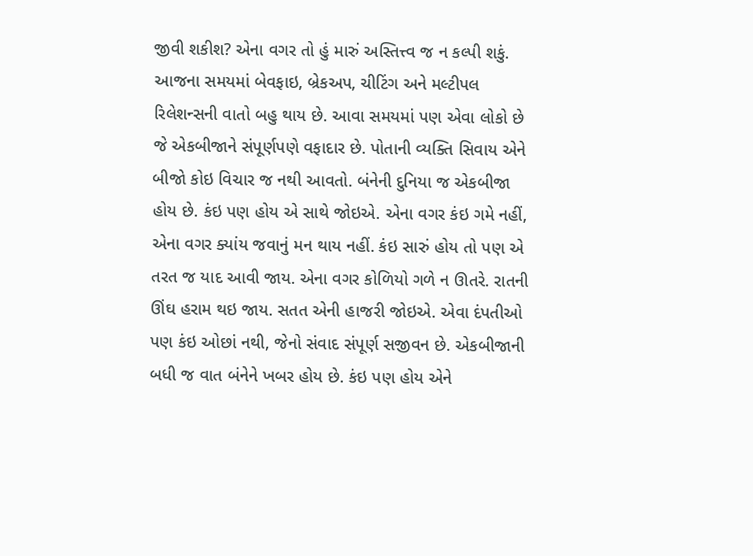જીવી શકીશ? એના વગર તો હું મારું અસ્તિત્ત્વ જ ન કલ્પી શકું. આજના સમયમાં બેવફાઇ, બ્રેકઅપ, ચીટિંગ અને મલ્ટીપલ રિલેશન્સની વાતો બહુ થાય છે. આવા સમયમાં પણ એવા લોકો છે જે એકબીજાને સંપૂર્ણપણે વફાદાર છે. પોતાની વ્યક્તિ સિવાય એને બીજો કોઇ વિચાર જ નથી આવતો. બંનેની દુનિયા જ એકબીજા હોય છે. કંઇ પણ હોય એ સાથે જોઇએ. એના વગર કંઇ ગમે નહીં, એના વગર ક્યાંય જવાનું મન થાય નહીં. કંઇ સારું હોય તો પણ એ તરત જ યાદ આવી જાય. એના વગર કોળિયો ગળે ન ઊતરે. રાતની ઊંઘ હરામ થઇ જાય. સતત એની હાજરી જોઇએ. એવા દંપતીઓ પણ કંઇ ઓછાં નથી, જેનો સંવાદ સંપૂર્ણ સજીવન છે. એકબીજાની બધી જ વાત બંનેને ખબર હોય છે. કંઇ પણ હોય એને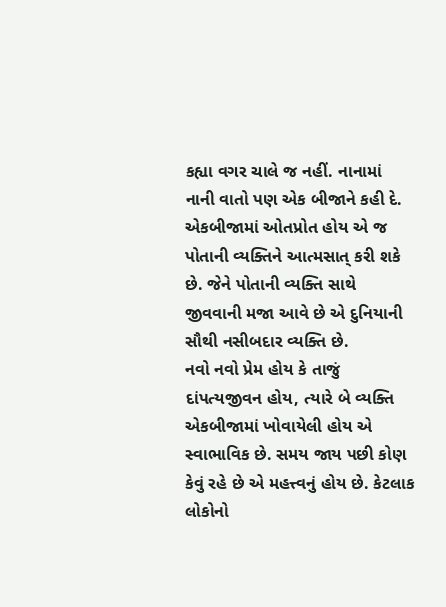કહ્યા વગર ચાલે જ નહીં. નાનામાં નાની વાતો પણ એક બીજાને કહી દે. એકબીજામાં ઓતપ્રોત હોય એ જ પોતાની વ્યક્તિને આત્મસાત્ કરી શકે છે. જેને પોતાની વ્યક્તિ સાથે જીવવાની મજા આવે છે એ દુનિયાની સૌથી નસીબદાર વ્યક્તિ છે.
નવો નવો પ્રેમ હોય કે તાજું દાંપત્યજીવન હોય, ત્યારે બે વ્યક્તિ એકબીજામાં ખોવાયેલી હોય એ સ્વાભાવિક છે. સમય જાય પછી કોણ કેવું રહે છે એ મહત્ત્વનું હોય છે. કેટલાક લોકોનો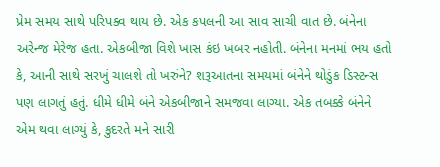પ્રેમ સમય સાથે પરિપક્વ થાય છે. એક કપલની આ સાવ સાચી વાત છે. બંનેના અરેન્જ મેરેજ હતા. એકબીજા વિશે ખાસ કંઇ ખબર નહોતી. બંનેના મનમાં ભય હતો કે, આની સાથે સરખું ચાલશે તો ખરુંને? શરૂઆતના સમયમાં બંનેને થોડુંક ડિસ્ટન્સ પણ લાગતું હતું. ધીમે ધીમે બંને એકબીજાને સમજવા લાગ્યા. એક તબક્કે બંનેને એમ થવા લાગ્યું કે, કુદરતે મને સારી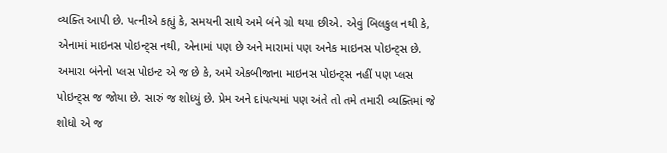વ્યક્તિ આપી છે. પત્નીએ કહ્યું કે, સમયની સાથે અમે બંને ગ્રો થયા છીએ. એવું બિલકુલ નથી કે, એનામાં માઇનસ પોઇન્ટ્સ નથી, એનામાં પણ છે અને મારામાં પણ અનેક માઇનસ પોઇન્ટ્સ છે. અમારા બંનેનો પ્લસ પોઇન્ટ એ જ છે કે, અમે એકબીજાના માઇનસ પોઇન્ટ્સ નહીં પણ પ્લસ પોઇન્ટ્સ જ જોયા છે. સારું જ શોધ્યું છે. પ્રેમ અને દાંપત્યમાં પણ અંતે તો તમે તમારી વ્યક્તિમાં જે શોધો એ જ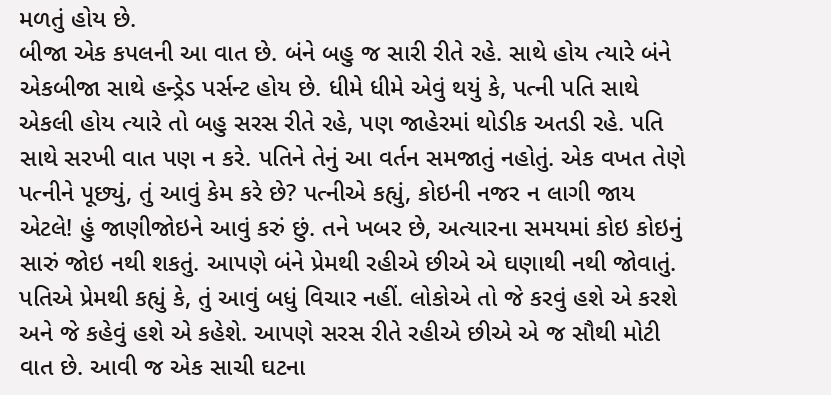મળતું હોય છે.
બીજા એક કપલની આ વાત છે. બંને બહુ જ સારી રીતે રહે. સાથે હોય ત્યારે બંને એકબીજા સાથે હન્ડ્રેડ પર્સન્ટ હોય છે. ધીમે ધીમે એવું થયું કે, પત્ની પતિ સાથે એકલી હોય ત્યારે તો બહુ સરસ રીતે રહે, પણ જાહેરમાં થોડીક અતડી રહે. પતિ સાથે સરખી વાત પણ ન કરે. પતિને તેનું આ વર્તન સમજાતું નહોતું. એક વખત તેણે પત્નીને પૂછ્યું, તું આવું કેમ કરે છે? પત્નીએ કહ્યું, કોઇની નજર ન લાગી જાય એટલે! હું જાણીજોઇને આવું કરું છું. તને ખબર છે, અત્યારના સમયમાં કોઇ કોઇનું સારું જોઇ નથી શકતું. આપણે બંને પ્રેમથી રહીએ છીએ એ ઘણાથી નથી જોવાતું. પતિએ પ્રેમથી કહ્યું કે, તું આવું બધું વિચાર નહીં. લોકોએ તો જે કરવું હશે એ કરશે અને જે કહેવું હશે એ કહેશે. આપણે સરસ રીતે રહીએ છીએ એ જ સૌથી મોટી વાત છે. આવી જ એક સાચી ઘટના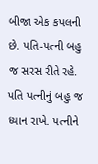બીજા એક કપલની છે. પતિ-પત્ની બહુ જ સરસ રીતે રહે. પતિ પત્નીનું બહુ જ ધ્યાન રાખે. પત્નીને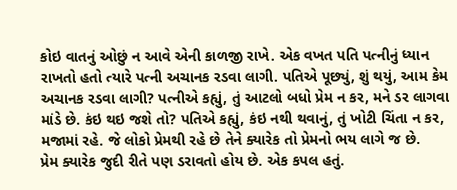કોઇ વાતનું ઓછું ન આવે એની કાળજી રાખે. એક વખત પતિ પત્નીનું ધ્યાન રાખતો હતો ત્યારે પત્ની અચાનક રડવા લાગી. પતિએ પૂછ્યું, શું થયું, આમ કેમ અચાનક રડવા લાગી? પત્નીએ કહ્યું, તું આટલો બધો પ્રેમ ન કર, મને ડર લાગવા માંડે છે. કંઇ થઇ જશે તો? પતિએ કહ્યું, કંઇ નથી થવાનું, તું ખોટી ચિંતા ન કર, મજામાં રહે. જે લોકો પ્રેમથી રહે છે તેને ક્યારેક તો પ્રેમનો ભય લાગે જ છે.
પ્રેમ ક્યારેક જુદી રીતે પણ ડરાવતો હોય છે. એક કપલ હતું.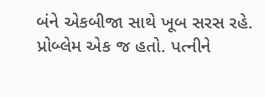બંને એકબીજા સાથે ખૂબ સરસ રહે. પ્રોબ્લેમ એક જ હતો. પત્નીને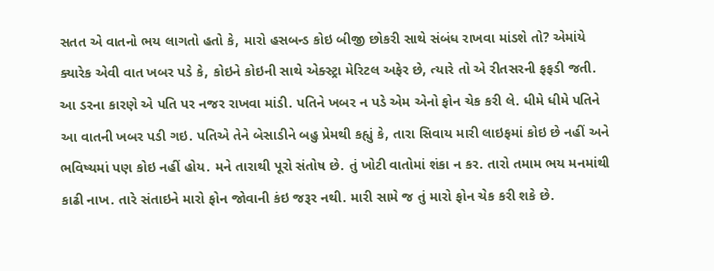સતત એ વાતનો ભય લાગતો હતો કે, મારો હસબન્ડ કોઇ બીજી છોકરી સાથે સંબંધ રાખવા માંડશે તો? એમાંયે ક્યારેક એવી વાત ખબર પડે કે, કોઇને કોઇની સાથે એક્સ્ટ્રા મેરિટલ અફેર છે, ત્યારે તો એ રીતસરની ફફડી જતી. આ ડરના કારણે એ પતિ પર નજર રાખવા માંડી. પતિને ખબર ન પડે એમ એનો ફોન ચેક કરી લે. ધીમે ધીમે પતિને આ વાતની ખબર પડી ગઇ. પતિએ તેને બેસાડીને બહુ પ્રેમથી કહ્યું કે, તારા સિવાય મારી લાઇફમાં કોઇ છે નહીં અને ભવિષ્યમાં પણ કોઇ નહીં હોય. મને તારાથી પૂરો સંતોષ છે. તું ખોટી વાતોમાં શંકા ન કર. તારો તમામ ભય મનમાંથી કાઢી નાખ. તારે સંતાઇને મારો ફોન જોવાની કંઇ જરૂર નથી. મારી સામે જ તું મારો ફોન ચેક કરી શકે છે.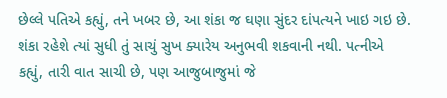છેલ્લે પતિએ કહ્યું, તને ખબર છે, આ શંકા જ ઘણા સુંદર દાંપત્યને ખાઇ ગઇ છે. શંકા રહેશે ત્યાં સુધી તું સાચું સુખ ક્યારેય અનુભવી શકવાની નથી. પત્નીએ કહ્યું, તારી વાત સાચી છે, પણ આજુબાજુમાં જે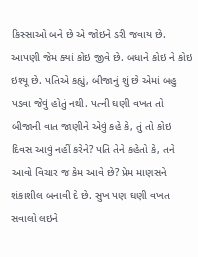કિસ્સાઓ બને છે એ જોઇને ડરી જવાય છે. આપણી જેમ ક્યાં કોઇ જીવે છે. બધાને કોઇ ને કોઇ ઇશ્યૂ છે. પતિએ કહ્યું, બીજાનું શું છે એમાં બહુ પડવા જેવું હોતું નથી. પત્ની ઘણી વખત તો બીજાની વાત જાણીને એવું કહે કે, તું તો કોઇ દિવસ આવું નહીં કરેને? પતિ તેને કહેતો કે, તને આવો વિચાર જ કેમ આવે છે? પ્રેમ માણસને શંકાશીલ બનાવી દે છે. સુખ પણ ઘણી વખત સવાલો લઇને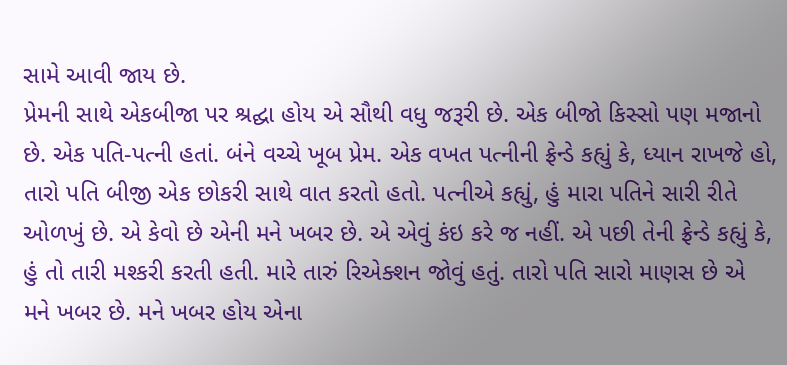સામે આવી જાય છે.
પ્રેમની સાથે એકબીજા પર શ્રદ્ઘા હોય એ સૌથી વધુ જરૂરી છે. એક બીજો કિસ્સો પણ મજાનો છે. એક પતિ-પત્ની હતાં. બંને વચ્ચે ખૂબ પ્રેમ. એક વખત પત્નીની ફ્રેન્ડે કહ્યું કે, ધ્યાન રાખજે હો, તારો પતિ બીજી એક છોકરી સાથે વાત કરતો હતો. પત્નીએ કહ્યું, હું મારા પતિને સારી રીતે ઓળખું છે. એ કેવો છે એની મને ખબર છે. એ એવું કંઇ કરે જ નહીં. એ પછી તેની ફ્રેન્ડે કહ્યું કે, હું તો તારી મશ્કરી કરતી હતી. મારે તારું રિએક્શન જોવું હતું. તારો પતિ સારો માણસ છે એ મને ખબર છે. મને ખબર હોય એના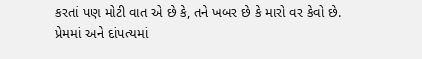કરતાં પણ મોટી વાત એ છે કે, તને ખબર છે કે મારો વર કેવો છે.
પ્રેમમાં અને દાંપત્યમાં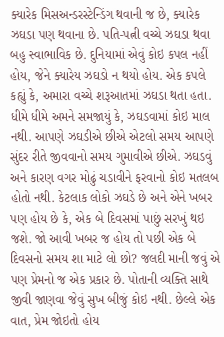ક્યારેક મિસઅન્ડરસ્ટેન્ડિંગ થવાની જ છે, ક્યારેક ઝઘડા પણ થવાના છે. પતિ-પત્ની વચ્ચે ઝઘડા થવા બહુ સ્વાભાવિક છે. દુનિયામાં એવું કોઇ કપલ નહીં હોય, જેને ક્યારેય ઝઘડો ન થયો હોય. એક કપલે કહ્યું કે, અમારા વચ્ચે શરૂઆતમાં ઝઘડા થતા હતા. ધીમે ધીમે અમને સમજાયું કે, ઝઘડવામાં કોઇ માલ નથી. આપણે ઝઘડીએ છીએ એટલો સમય આપણે સુંદર રીતે જીવવાનો સમય ગુમાવીએ છીએ. ઝઘડવું અને કારણ વગર મોઢું ચડાવીને ફરવાનો કોઇ મતલબ હોતો નથી. કેટલાક લોકો ઝઘડે છે અને એને ખબર પણ હોય છે કે, એક બે દિવસમાં પાછું સરખું થઇ જશે. જો આવી ખબર જ હોય તો પછી એક બે દિવસનો સમય શા માટે લો છો? જલદી માની જવું એ પણ પ્રેમનો જ એક પ્રકાર છે. પોતાની વ્યક્તિ સાથે જીવી જાણવા જેવું સુખ બીજું કોઇ નથી. છેલ્લે એક વાત, પ્રેમ જોઇતો હોય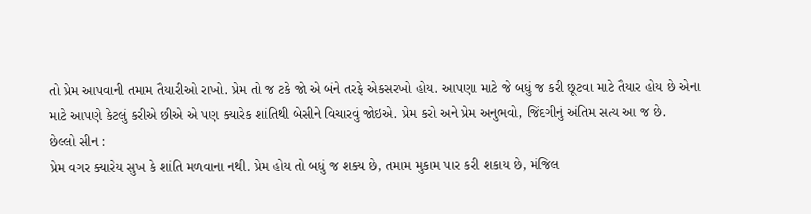તો પ્રેમ આપવાની તમામ તૈયારીઓ રાખો. પ્રેમ તો જ ટકે જો એ બંને તરફે એકસરખો હોય. આપણા માટે જે બધું જ કરી છૂટવા માટે તૈયાર હોય છે એના માટે આપણે કેટલું કરીએ છીએ એ પણ ક્યારેક શાંતિથી બેસીને વિચારવું જોઇએ. પ્રેમ કરો અને પ્રેમ અનુભવો, જિંદગીનું અંતિમ સત્ય આ જ છે.
છેલ્લો સીન :
પ્રેમ વગર ક્યારેય સુખ કે શાંતિ મળવાના નથી. પ્રેમ હોય તો બધું જ શક્ય છે, તમામ મુકામ પાર કરી શકાય છે, મંજિલ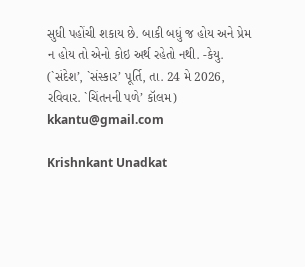સુધી પહોંચી શકાય છે. બાકી બધું જ હોય અને પ્રેમ ન હોય તો એનો કોઇ અર્થ રહેતો નથી. -કેયુ.
(`સંદેશ’, `સંસ્કાર’ પૂર્તિ, તા. 24 મે 2026, રવિવાર. `ચિંતનની પળે’ કૉલમ)
kkantu@gmail.com

Krishnkant Unadkat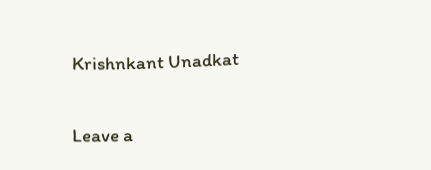Krishnkant Unadkat

Leave a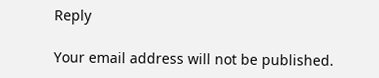Reply

Your email address will not be published.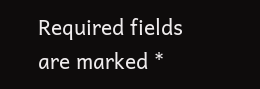Required fields are marked *